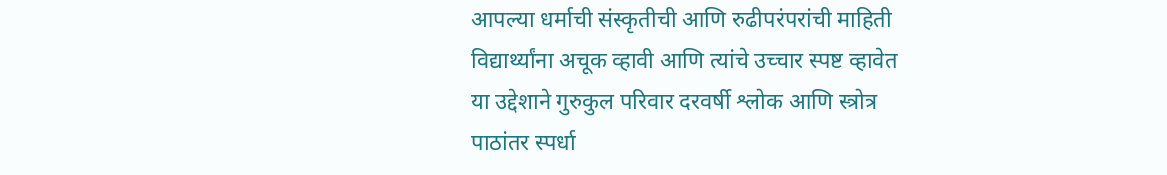आपल्या धर्माची संस्कृतीची आणि रुढीपरंपरांची माहिती
विद्यार्थ्यांना अचूक व्हावी आणि त्यांचे उच्चार स्पष्ट व्हावेत
या उद्देशाने गुरुकुल परिवार दरवर्षी श्लोक आणि स्त्रोत्र
पाठांतर स्पर्धा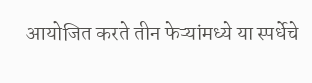आयोजित करते तीन फेऱ्यांमध्ये या स्पर्धेचे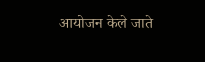आयोजन केले जाते